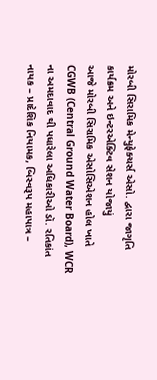મોરબી સિરામિક મેન્યુફેક્ચર્સ એસો. દ્વારા જાગૃતિ કાર્યક્રમ અને ઇન્ટરએક્ટિવ સેશન યોજાયું
આજે મોરબી સિરામિક એસોસિએશન હોલ ખાતે CGWB (Central Ground Water Board), WCR ના અમદાવાદ થી પધારેલા અધિકારીઓ ડૉ. રતિકાંત નાયક – પ્રાદેશિક નિયામક, બિસ્વરૂપ મહાપાત્ર –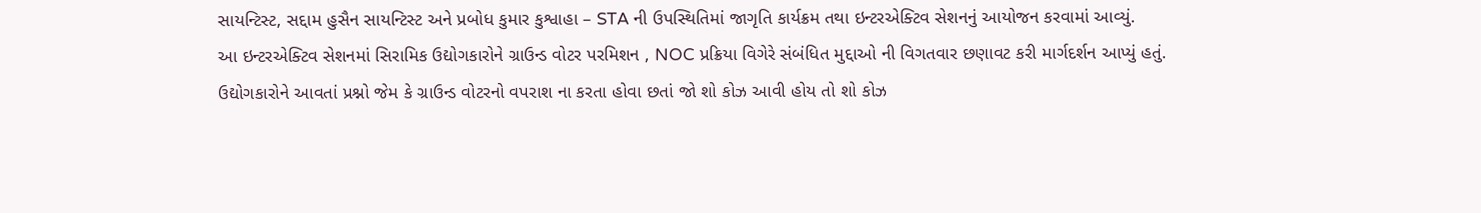સાયન્ટિસ્ટ, સદ્દામ હુસૈન સાયન્ટિસ્ટ અને પ્રબોધ કુમાર કુશ્વાહા – STA ની ઉપસ્થિતિમાં જાગૃતિ કાર્યક્રમ તથા ઇન્ટરએક્ટિવ સેશનનું આયોજન કરવામાં આવ્યું.
આ ઇન્ટરએક્ટિવ સેશનમાં સિરામિક ઉદ્યોગકારોને ગ્રાઉન્ડ વોટર પરમિશન , NOC પ્રક્રિયા વિગેરે સંબંધિત મુદ્દાઓ ની વિગતવાર છણાવટ કરી માર્ગદર્શન આપ્યું હતું.
ઉદ્યોગકારોને આવતાં પ્રશ્નો જેમ કે ગ્રાઉન્ડ વોટરનો વપરાશ ના કરતા હોવા છતાં જો શો કોઝ આવી હોય તો શો કોઝ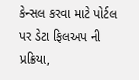કેન્સલ કરવા માટે પોર્ટલ પર ડેટા ફિલઅપ ની પ્રક્રિયા,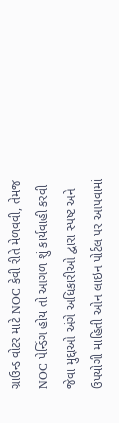ગ્રાઉન્ડ વોટર માટે NOC કેવી રીતે મેળવવી, તેમજ NOC પેન્ડિંગ હોય તો આગળ શું કાર્યવાહી કરવી જેવા મુદ્દાઓ અંગે અધિકારીઓ દ્વારા સ્પષ્ટ અને ઉપયોગી માહિતી ઓન લાઇન પોર્ટલ પર આપવામાં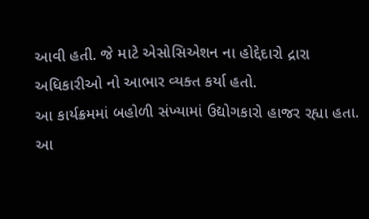આવી હતી. જે માટે એસોસિએશન ના હોદ્દેદારો દ્રારા અધિકારીઓ નો આભાર વ્યક્ત કર્યા હતો.
આ કાર્યક્રમમાં બહોળી સંખ્યામાં ઉદ્યોગકારો હાજર રહ્યા હતા. આ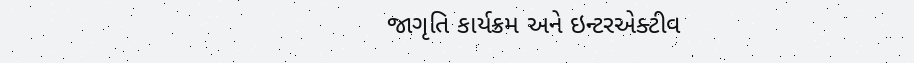જાગૃતિ કાર્યક્રમ અને ઇન્ટરએક્ટીવ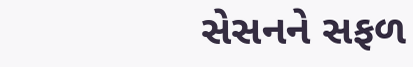સેસનને સફળ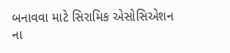બનાવવા માટે સિરામિક એસોસિએશન ના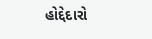હોદ્દેદારો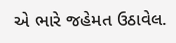એ ભારે જહેમત ઉઠાવેલ.